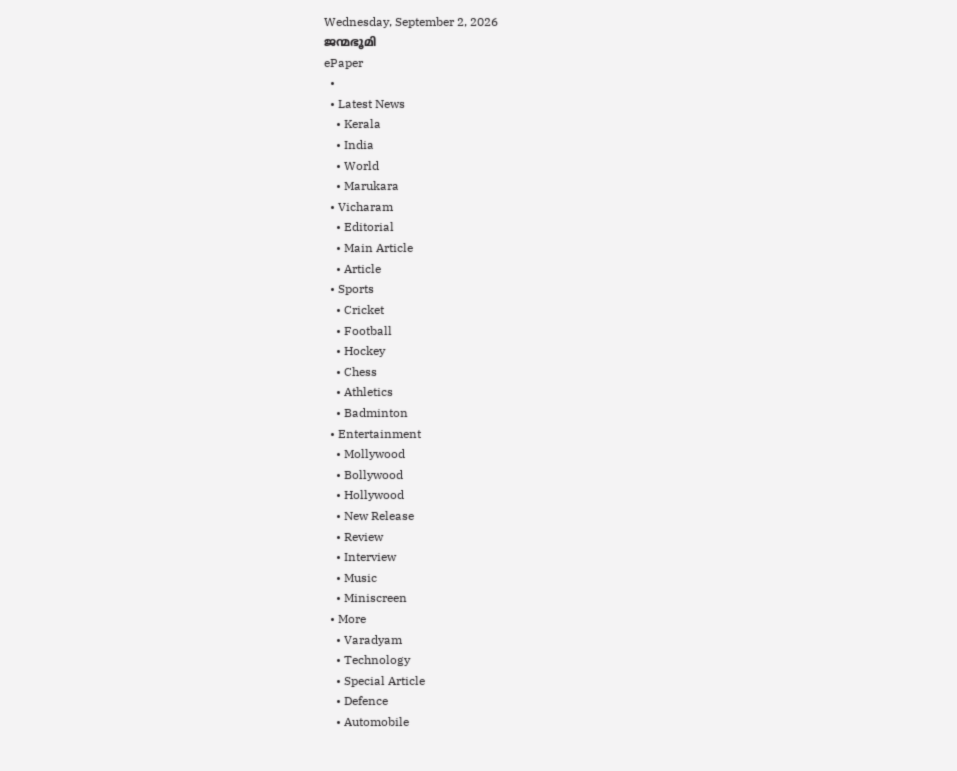Wednesday, September 2, 2026
ജന്മഭൂമി
ePaper
  •
  • Latest News
    • Kerala
    • India
    • World
    • Marukara
  • Vicharam
    • Editorial
    • Main Article
    • Article
  • Sports
    • Cricket
    • Football
    • Hockey
    • Chess
    • Athletics
    • Badminton
  • Entertainment
    • Mollywood
    • Bollywood
    • Hollywood
    • New Release
    • Review
    • Interview
    • Music
    • Miniscreen
  • More
    • Varadyam
    • Technology
    • Special Article
    • Defence
    • Automobile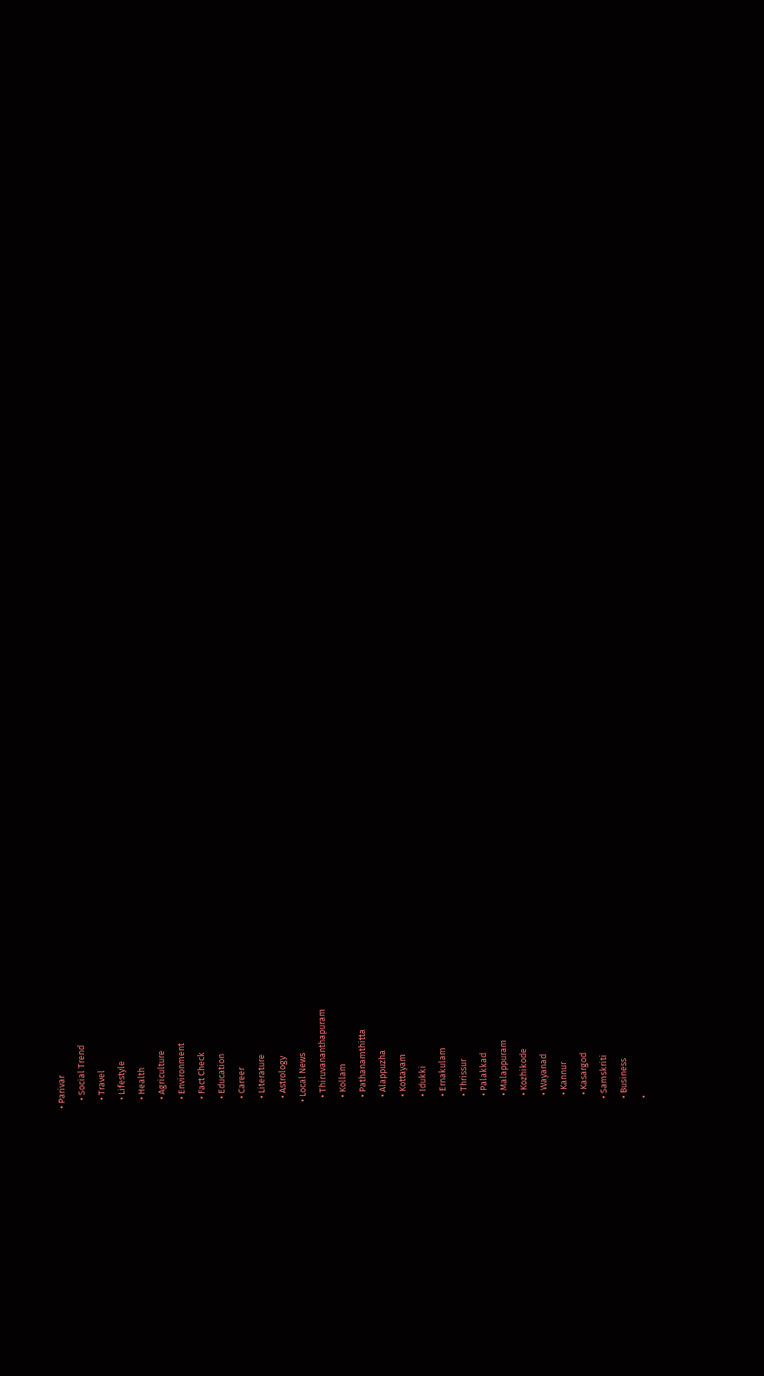• Parivar
    • Social Trend
    • Travel
    • Lifestyle
    • Health
    • Agriculture
    • Environment
    • Fact Check
    • Education
    • Career
    • Literature
    • Astrology
  • Local News
    • Thiruvananthapuram
    • Kollam
    • Pathanamthitta
    • Alappuzha
    • Kottayam
    • Idukki
    • Ernakulam
    • Thrissur
    • Palakkad
    • Malappuram
    • Kozhikode
    • Wayanad
    • Kannur
    • Kasargod
  • Samskriti
  • Business
  •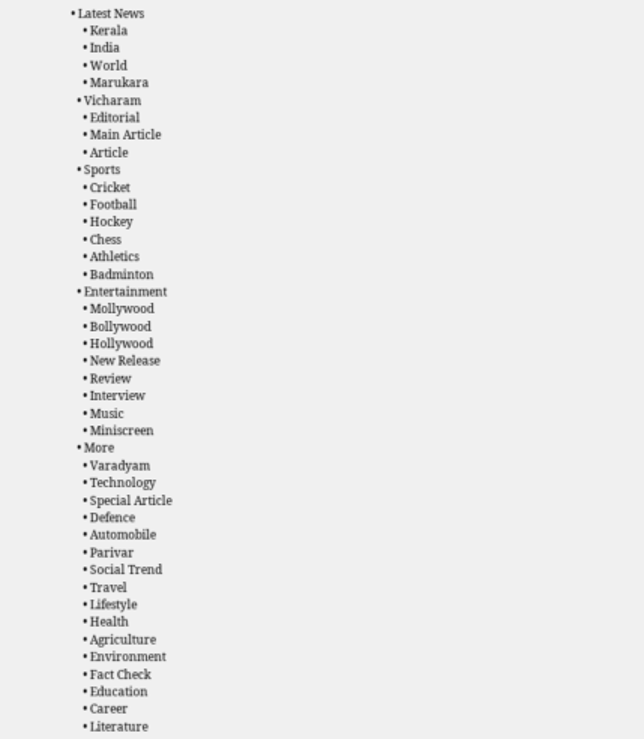• Latest News
    • Kerala
    • India
    • World
    • Marukara
  • Vicharam
    • Editorial
    • Main Article
    • Article
  • Sports
    • Cricket
    • Football
    • Hockey
    • Chess
    • Athletics
    • Badminton
  • Entertainment
    • Mollywood
    • Bollywood
    • Hollywood
    • New Release
    • Review
    • Interview
    • Music
    • Miniscreen
  • More
    • Varadyam
    • Technology
    • Special Article
    • Defence
    • Automobile
    • Parivar
    • Social Trend
    • Travel
    • Lifestyle
    • Health
    • Agriculture
    • Environment
    • Fact Check
    • Education
    • Career
    • Literature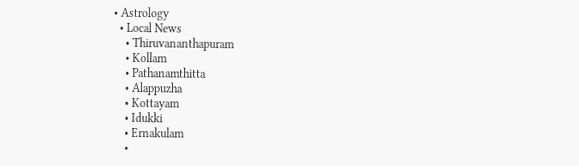• Astrology
  • Local News
    • Thiruvananthapuram
    • Kollam
    • Pathanamthitta
    • Alappuzha
    • Kottayam
    • Idukki
    • Ernakulam
    •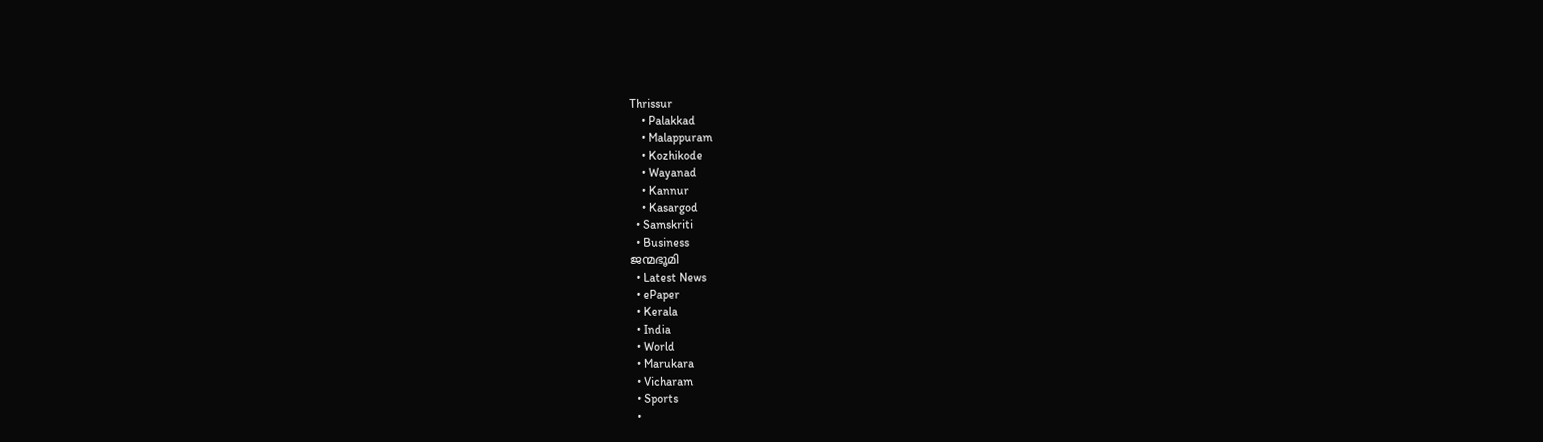Thrissur
    • Palakkad
    • Malappuram
    • Kozhikode
    • Wayanad
    • Kannur
    • Kasargod
  • Samskriti
  • Business
ജന്മഭൂമി
  • Latest News
  • ePaper
  • Kerala
  • India
  • World
  • Marukara
  • Vicharam
  • Sports
  •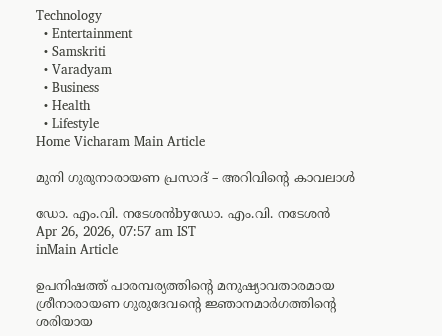Technology
  • Entertainment
  • Samskriti
  • Varadyam
  • Business
  • Health
  • Lifestyle
Home Vicharam Main Article

മുനി ഗുരുനാരായണ പ്രസാദ് – അറിവിന്റെ കാവലാള്‍

ഡോ. എം.വി. നടേശന്‍byഡോ. എം.വി. നടേശന്‍
Apr 26, 2026, 07:57 am IST
inMain Article

ഉപനിഷത്ത് പാരമ്പര്യത്തിന്റെ മനുഷ്യാവതാരമായ ശ്രീനാരായണ ഗുരുദേവന്റെ ജ്ഞാനമാര്‍ഗത്തിന്റെ ശരിയായ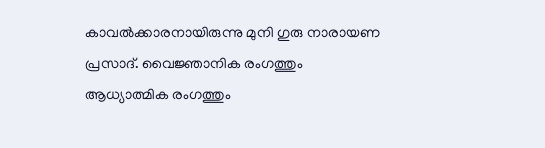കാവല്‍ക്കാരനായിരുന്നു മുനി ഗുരു നാരായണ പ്രസാദ്. വൈജ്ഞാനിക രംഗത്തും ആധ്യാത്മിക രംഗത്തും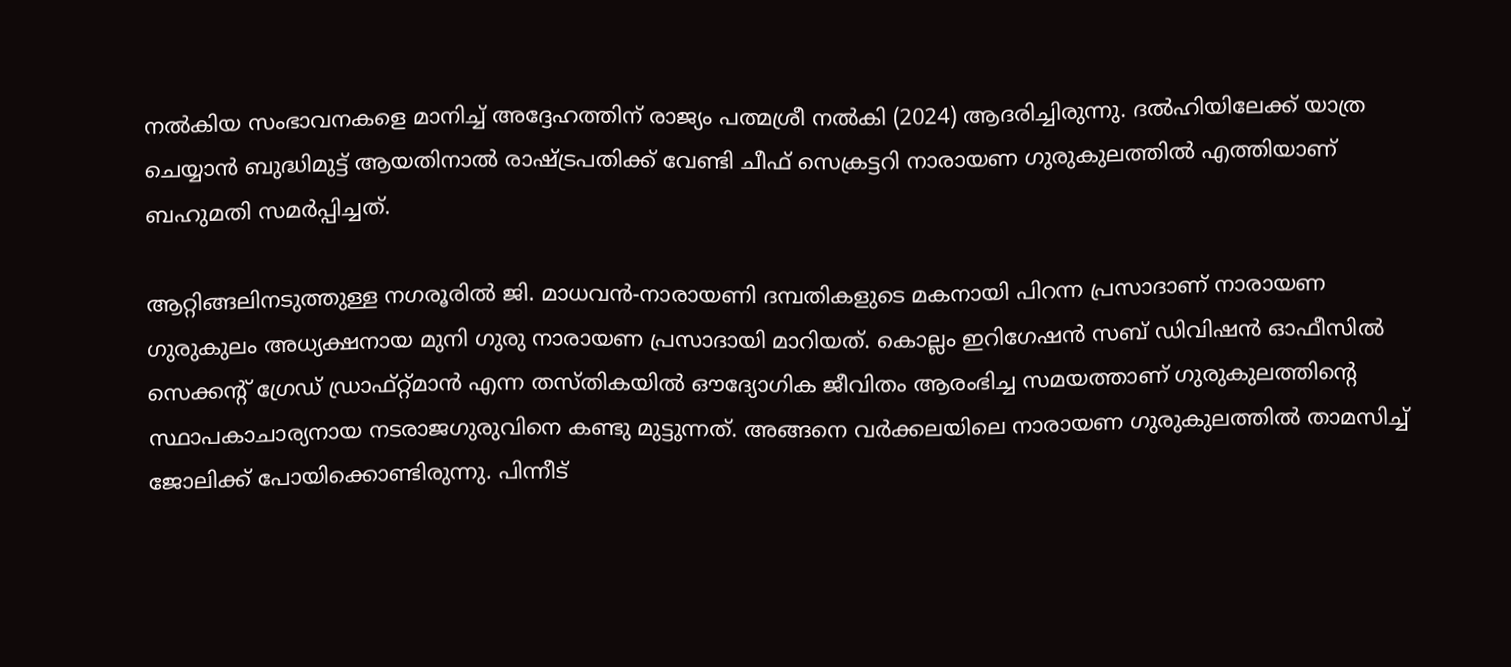നല്‍കിയ സംഭാവനകളെ മാനിച്ച് അദ്ദേഹത്തിന് രാജ്യം പത്മശ്രീ നല്‍കി (2024) ആദരിച്ചിരുന്നു. ദല്‍ഹിയിലേക്ക് യാത്ര ചെയ്യാന്‍ ബുദ്ധിമുട്ട് ആയതിനാല്‍ രാഷ്‌ട്രപതിക്ക് വേണ്ടി ചീഫ് സെക്രട്ടറി നാരായണ ഗുരുകുലത്തില്‍ എത്തിയാണ് ബഹുമതി സമര്‍പ്പിച്ചത്.

ആറ്റിങ്ങലിനടുത്തുള്ള നഗരൂരില്‍ ജി. മാധവന്‍-നാരായണി ദമ്പതികളുടെ മകനായി പിറന്ന പ്രസാദാണ് നാരായണ ഗുരുകുലം അധ്യക്ഷനായ മുനി ഗുരു നാരായണ പ്രസാദായി മാറിയത്. കൊല്ലം ഇറിഗേഷന്‍ സബ് ഡിവിഷന്‍ ഓഫീസില്‍ സെക്കന്റ് ഗ്രേഡ് ഡ്രാഫ്റ്റ്മാന്‍ എന്ന തസ്തികയില്‍ ഔദ്യോഗിക ജീവിതം ആരംഭിച്ച സമയത്താണ് ഗുരുകുലത്തിന്റെ സ്ഥാപകാചാര്യനായ നടരാജഗുരുവിനെ കണ്ടു മുട്ടുന്നത്. അങ്ങനെ വര്‍ക്കലയിലെ നാരായണ ഗുരുകുലത്തില്‍ താമസിച്ച് ജോലിക്ക് പോയിക്കൊണ്ടിരുന്നു. പിന്നീട്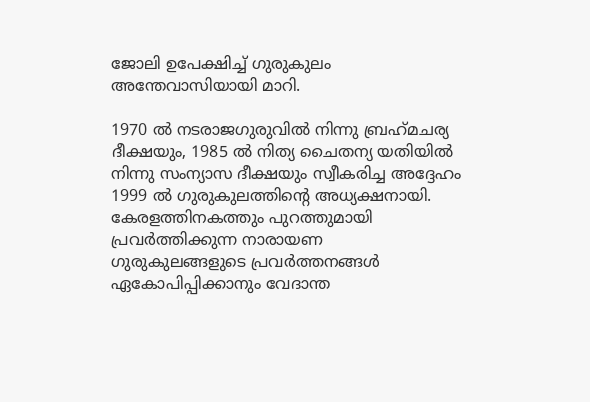ജോലി ഉപേക്ഷിച്ച് ഗുരുകുലം അന്തേവാസിയായി മാറി.

1970 ല്‍ നടരാജഗുരുവില്‍ നിന്നു ബ്രഹ്‌മചര്യ ദീക്ഷയും, 1985 ല്‍ നിത്യ ചൈതന്യ യതിയില്‍ നിന്നു സംന്യാസ ദീക്ഷയും സ്വീകരിച്ച അദ്ദേഹം 1999 ല്‍ ഗുരുകുലത്തിന്റെ അധ്യക്ഷനായി. കേരളത്തിനകത്തും പുറത്തുമായി പ്രവര്‍ത്തിക്കുന്ന നാരായണ ഗുരുകുലങ്ങളുടെ പ്രവര്‍ത്തനങ്ങള്‍ ഏകോപിപ്പിക്കാനും വേദാന്ത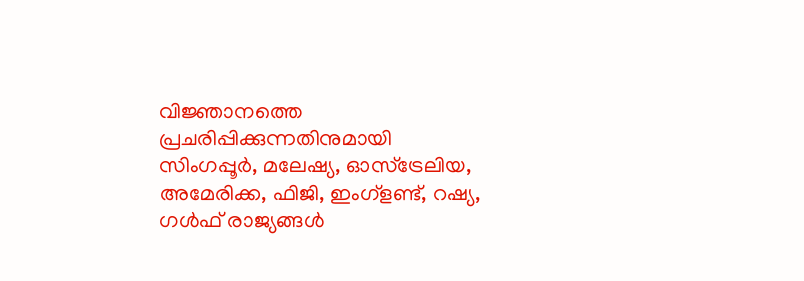വിജ്ഞാനത്തെ പ്രചരിപ്പിക്കുന്നതിനുമായി സിംഗപ്പൂര്‍, മലേഷ്യ, ഓസ്‌ട്രേലിയ, അമേരിക്ക, ഫിജി, ഇംഗ്‌ളണ്ട്, റഷ്യ, ഗള്‍ഫ് രാജ്യങ്ങള്‍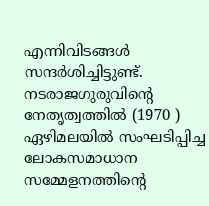എന്നിവിടങ്ങള്‍ സന്ദര്‍ശിച്ചിട്ടുണ്ട്. നടരാജഗുരുവിന്റെ നേതൃത്വത്തില്‍ (1970 ) ഏഴിമലയില്‍ സംഘടിപ്പിച്ച ലോകസമാധാന സമ്മേളനത്തിന്റെ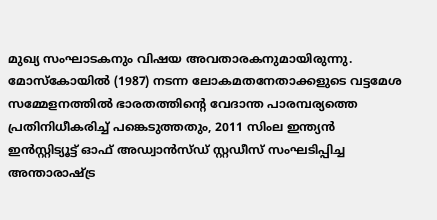മുഖ്യ സംഘാടകനും വിഷയ അവതാരകനുമായിരുന്നു. മോസ്‌കോയില്‍ (1987) നടന്ന ലോകമതനേതാക്കളുടെ വട്ടമേശ സമ്മേളനത്തില്‍ ഭാരതത്തിന്റെ വേദാന്ത പാരമ്പര്യത്തെ പ്രതിനിധീകരിച്ച് പങ്കെടുത്തതും, 2011 സിംല ഇന്ത്യന്‍ ഇന്‍സ്റ്റിട്യൂട്ട് ഓഫ് അഡ്വാന്‍സ്ഡ് സ്റ്റഡീസ് സംഘടിപ്പിച്ച അന്താരാഷ്‌ട്ര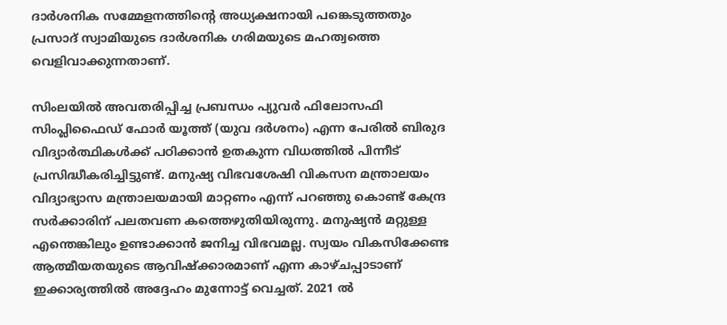ദാര്‍ശനിക സമ്മേളനത്തിന്റെ അധ്യക്ഷനായി പങ്കെടുത്തതും പ്രസാദ് സ്വാമിയുടെ ദാര്‍ശനിക ഗരിമയുടെ മഹത്വത്തെ വെളിവാക്കുന്നതാണ്.

സിംലയില്‍ അവതരിപ്പിച്ച പ്രബന്ധം പ്യുവര്‍ ഫിലോസഫി സിംപ്ലിഫൈഡ് ഫോര്‍ യൂത്ത് (യുവ ദര്‍ശനം) എന്ന പേരില്‍ ബിരുദ വിദ്യാര്‍ത്ഥികള്‍ക്ക് പഠിക്കാന്‍ ഉതകുന്ന വിധത്തില്‍ പിന്നീട് പ്രസിദ്ധീകരിച്ചിട്ടുണ്ട്. മനുഷ്യ വിഭവശേഷി വികസന മന്ത്രാലയം വിദ്യാഭ്യാസ മന്ത്രാലയമായി മാറ്റണം എന്ന് പറഞ്ഞു കൊണ്ട് കേന്ദ്ര സര്‍ക്കാരിന് പലതവണ കത്തെഴുതിയിരുന്നു. മനുഷ്യന്‍ മറ്റുള്ള എന്തെങ്കിലും ഉണ്ടാക്കാന്‍ ജനിച്ച വിഭവമല്ല. സ്വയം വികസിക്കേണ്ട ആത്മീയതയുടെ ആവിഷ്‌ക്കാരമാണ് എന്ന കാഴ്ചപ്പാടാണ് ഇക്കാര്യത്തില്‍ അദ്ദേഹം മുന്നോട്ട് വെച്ചത്. 2021 ല്‍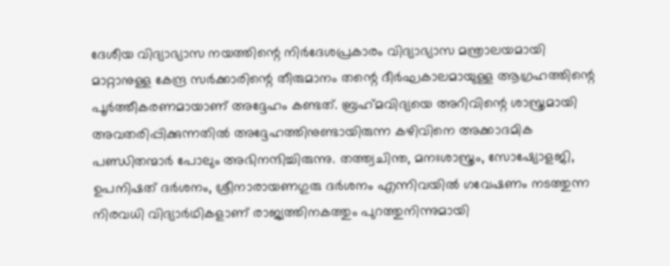ദേശീയ വിദ്യാഭ്യാസ നയത്തിന്റെ നിര്‍ദേശപ്രകാരം വിദ്യാഭ്യാസ മന്ത്രാലയമായി മാറ്റാനുള്ള കേന്ദ്ര സര്‍ക്കാരിന്റെ തീരുമാനം തന്റെ ദീര്‍ഘകാലമായുള്ള ആഗ്രഹത്തിന്റെ പൂര്‍ത്തീകരണമായാണ് അദ്ദേഹം കണ്ടത്. ബ്രഹ്‌മവിദ്യയെ അറിവിന്റെ ശാസ്ത്രമായി അവതരിപ്പിക്കുന്നതില്‍ അദ്ദേഹത്തിനുണ്ടായിരുന്ന കഴിവിനെ അക്കാദമിക പണ്ഡിതന്മാര്‍ പോലും അഭിനന്ദിച്ചിരുന്നു. തത്ത്വചിന്ത, മനഃശാസ്ത്രം, സോഷ്യോളജി, ഉപനിഷത് ദര്‍ശനം, ശ്രീനാരായണഗുരു ദര്‍ശനം എന്നിവയില്‍ ഗവേഷണം നടത്തുന്ന നിരവധി വിദ്യാര്‍ഥികളാണ് രാജ്യത്തിനകത്തും പുറത്തുനിന്നുമായി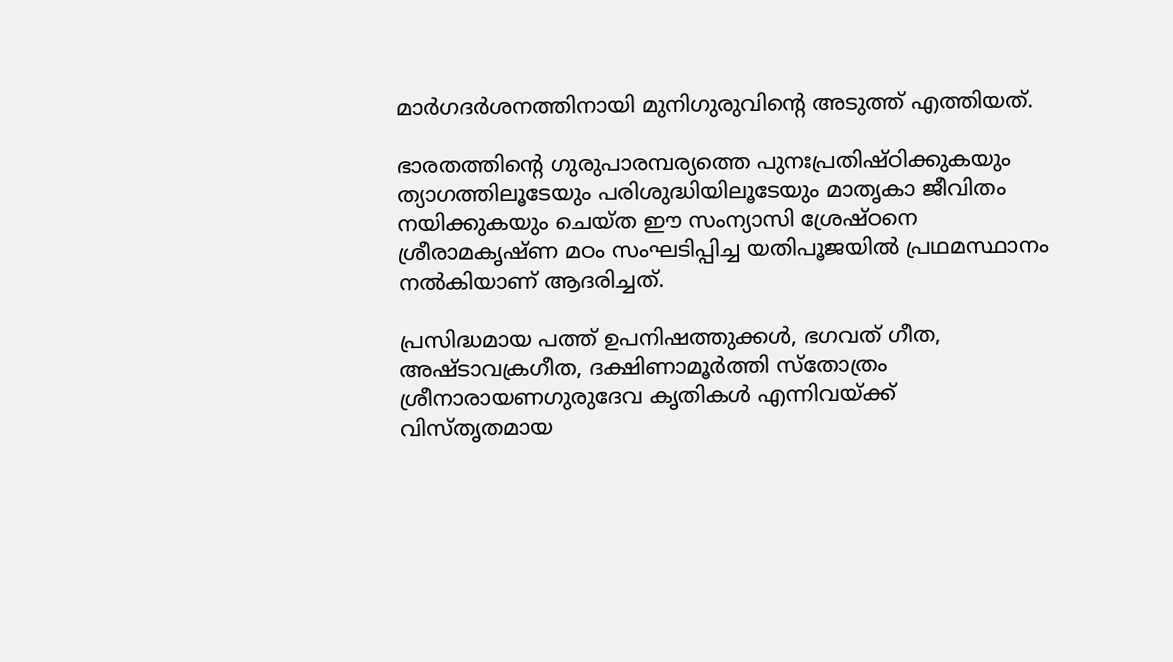മാര്‍ഗദര്‍ശനത്തിനായി മുനിഗുരുവിന്റെ അടുത്ത് എത്തിയത്.

ഭാരതത്തിന്റെ ഗുരുപാരമ്പര്യത്തെ പുനഃപ്രതിഷ്ഠിക്കുകയും ത്യാഗത്തിലൂടേയും പരിശുദ്ധിയിലൂടേയും മാതൃകാ ജീവിതം നയിക്കുകയും ചെയ്ത ഈ സംന്യാസി ശ്രേഷ്ഠനെ ശ്രീരാമകൃഷ്ണ മഠം സംഘടിപ്പിച്ച യതിപൂജയില്‍ പ്രഥമസ്ഥാനം നല്‍കിയാണ് ആദരിച്ചത്.

പ്രസിദ്ധമായ പത്ത് ഉപനിഷത്തുക്കള്‍, ഭഗവത് ഗീത, അഷ്ടാവക്രഗീത, ദക്ഷിണാമൂര്‍ത്തി സ്‌തോത്രം ശ്രീനാരായണഗുരുദേവ കൃതികള്‍ എന്നിവയ്‌ക്ക് വിസ്തൃതമായ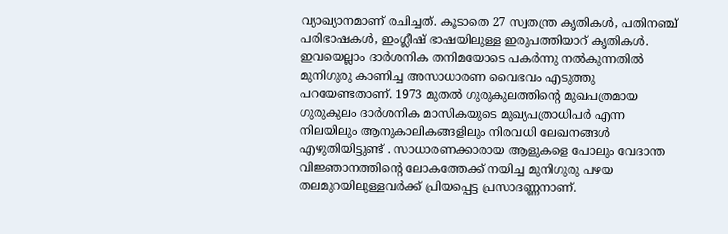വ്യാഖ്യാനമാണ് രചിച്ചത്. കൂടാതെ 27 സ്വതന്ത്ര കൃതികള്‍, പതിനഞ്ച് പരിഭാഷകള്‍, ഇംഗ്ലീഷ് ഭാഷയിലുള്ള ഇരുപത്തിയാറ് കൃതികള്‍. ഇവയെല്ലാം ദാര്‍ശനിക തനിമയോടെ പകര്‍ന്നു നല്‍കുന്നതില്‍ മുനിഗുരു കാണിച്ച അസാധാരണ വൈഭവം എടുത്തു പറയേണ്ടതാണ്. 1973 മുതല്‍ ഗുരുകുലത്തിന്റെ മുഖപത്രമായ ഗുരുകുലം ദാര്‍ശനിക മാസികയുടെ മുഖ്യപത്രാധിപര്‍ എന്ന നിലയിലും ആനുകാലികങ്ങളിലും നിരവധി ലേഖനങ്ങള്‍ എഴുതിയിട്ടുണ്ട് . സാധാരണക്കാരായ ആളുകളെ പോലും വേദാന്ത വിജ്ഞാനത്തിന്റെ ലോകത്തേക്ക് നയിച്ച മുനിഗുരു പഴയ തലമുറയിലുള്ളവര്‍ക്ക് പ്രിയപ്പെട്ട പ്രസാദണ്ണനാണ്.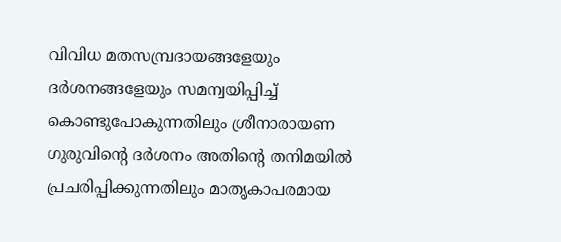വിവിധ മതസമ്പ്രദായങ്ങളേയും ദര്‍ശനങ്ങളേയും സമന്വയിപ്പിച്ച് കൊണ്ടുപോകുന്നതിലും ശ്രീനാരായണ ഗുരുവിന്റെ ദര്‍ശനം അതിന്റെ തനിമയില്‍ പ്രചരിപ്പിക്കുന്നതിലും മാതൃകാപരമായ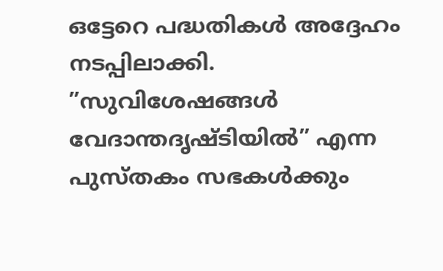ഒട്ടേറെ പദ്ധതികള്‍ അദ്ദേഹം നടപ്പിലാക്കി. ”സുവിശേഷങ്ങള്‍ വേദാന്തദൃഷ്ടിയില്‍” എന്ന പുസ്തകം സഭകള്‍ക്കും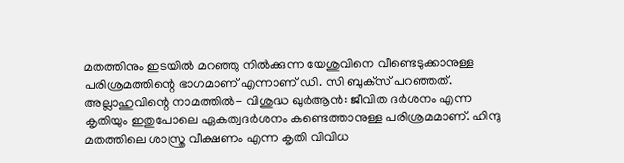മതത്തിനും ഇടയില്‍ മറഞ്ഞു നില്‍ക്കുന്ന യേശുവിനെ വീണ്ടെടുക്കാനുള്ള പരിശ്രമത്തിന്റെ ഭാഗമാണ് എന്നാണ് ഡി. സി ബുക്‌സ് പറഞ്ഞത്. അല്ലാഹുവിന്റെ നാമത്തില്‍- വിശുദ്ധ ഖുര്‍ആന്‍: ജീവിത ദര്‍ശനം എന്ന കൃതിയും ഇതുപോലെ ഏകത്വദര്‍ശനം കണ്ടെത്താനുള്ള പരിശ്രമമാണ്. ഹിന്ദു മതത്തിലെ ശാസ്ത്ര വീക്ഷണം എന്ന കൃതി വിവിധ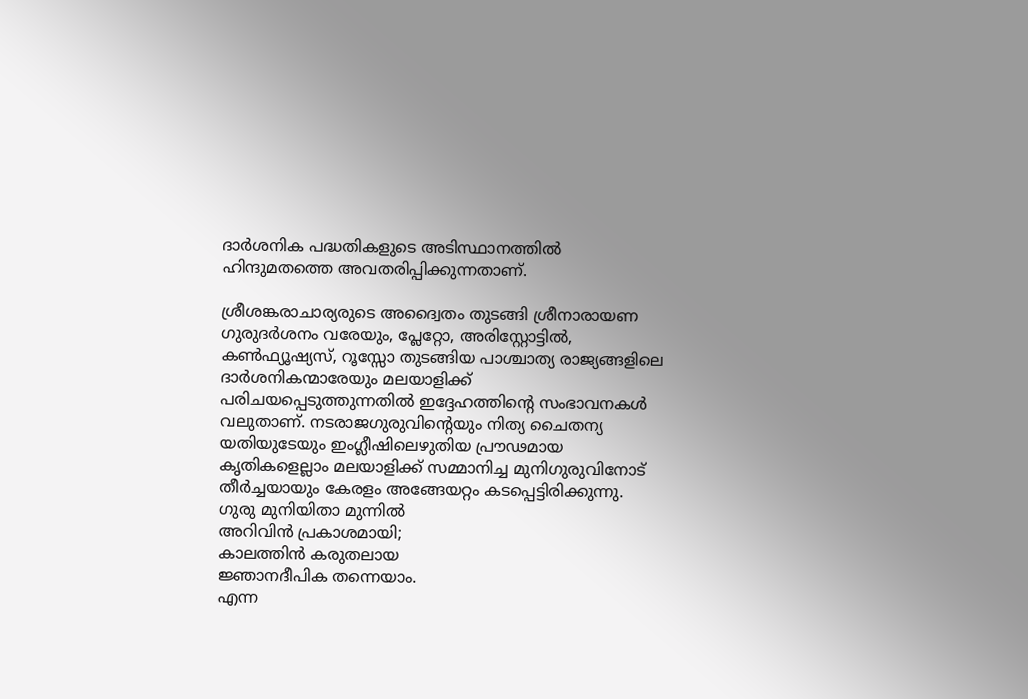ദാര്‍ശനിക പദ്ധതികളുടെ അടിസ്ഥാനത്തില്‍ ഹിന്ദുമതത്തെ അവതരിപ്പിക്കുന്നതാണ്.

ശ്രീശങ്കരാചാര്യരുടെ അദ്വൈതം തുടങ്ങി ശ്രീനാരായണ ഗുരുദര്‍ശനം വരേയും, പ്ലേറ്റോ, അരിസ്റ്റോട്ടില്‍, കണ്‍ഫ്യൂഷ്യസ്, റൂസ്സോ തുടങ്ങിയ പാശ്ചാത്യ രാജ്യങ്ങളിലെ ദാര്‍ശനികന്മാരേയും മലയാളിക്ക് പരിചയപ്പെടുത്തുന്നതില്‍ ഇദ്ദേഹത്തിന്റെ സംഭാവനകള്‍ വലുതാണ്. നടരാജഗുരുവിന്റെയും നിത്യ ചൈതന്യ യതിയുടേയും ഇംഗ്ലീഷിലെഴുതിയ പ്രൗഢമായ കൃതികളെല്ലാം മലയാളിക്ക് സമ്മാനിച്ച മുനിഗുരുവിനോട് തീര്‍ച്ചയായും കേരളം അങ്ങേയറ്റം കടപ്പെട്ടിരിക്കുന്നു.
ഗുരു മുനിയിതാ മുന്നില്‍
അറിവിന്‍ പ്രകാശമായി;
കാലത്തിന്‍ കരുതലായ
ജ്ഞാനദീപിക തന്നെയാം.
എന്ന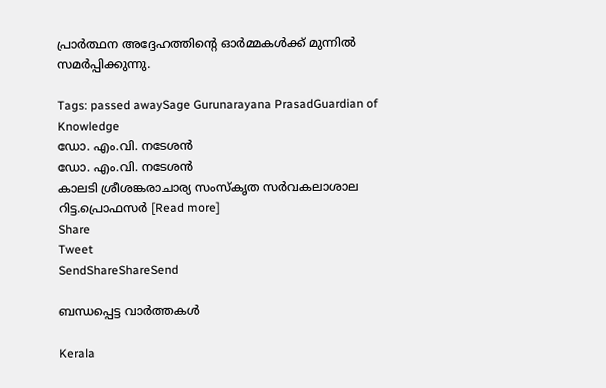പ്രാര്‍ത്ഥന അദ്ദേഹത്തിന്റെ ഓര്‍മ്മകള്‍ക്ക് മുന്നില്‍ സമര്‍പ്പിക്കുന്നു.

Tags: passed awaySage Gurunarayana PrasadGuardian of Knowledge
ഡോ. എം.വി. നടേശന്‍
ഡോ. എം.വി. നടേശന്‍
കാലടി ശ്രീശങ്കരാചാര്യ സംസ്‌കൃത സര്‍വകലാശാല റിട്ട.പ്രൊഫസര്‍ [Read more]
Share
Tweet
SendShareShareSend

ബന്ധപ്പെട്ട വാര്‍ത്തകള്‍

Kerala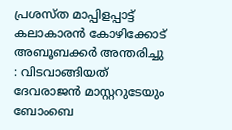പ്രശസ്‌ത മാപ്പിളപ്പാട്ട് കലാകാരന്‍ കോഴിക്കോട് അബൂബക്കര്‍ അന്തരിച്ചു : വിടവാങ്ങിയത് ദേവരാജൻ മാസ്റ്ററുടേയും ബോംബെ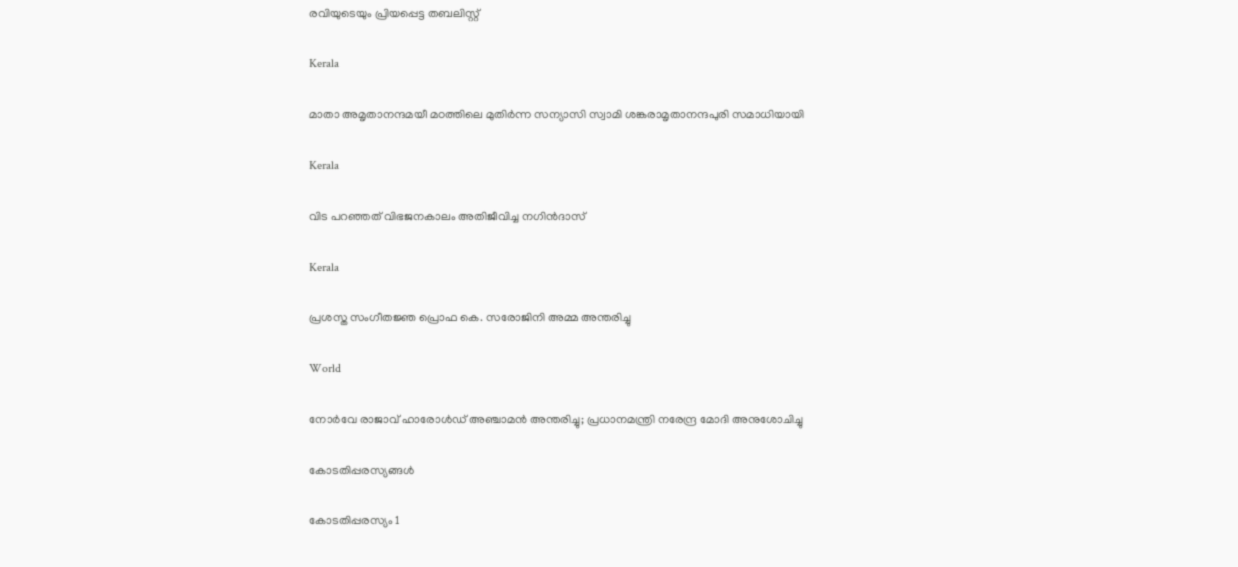രവിയുടെയും പ്രിയപ്പെട്ട തബലിസ്റ്റ്

Kerala

മാതാ അമൃതാനന്ദമയീ മഠത്തിലെ മുതിര്‍ന്ന സന്യാസി സ്വാമി ശങ്കരാമൃതാനന്ദപുരി സമാധിയായി

Kerala

വിട പറഞ്ഞത് വിഭജനകാലം അതിജീവിച്ച നഗിന്‍ദാസ്

Kerala

പ്രശസ്ത സംഗീതജ്ഞ പ്രൊഫ കെ. സരോജിനി അമ്മ അന്തരിച്ചു

World

നോർവേ രാജാവ് ഹാരോൾഡ് അഞ്ചാമൻ അന്തരിച്ചു; പ്രധാനമന്ത്രി നരേന്ദ്ര മോദി അനുശോചിച്ചു

കോടതിപ്പരസ്യങ്ങള്‍

കോടതിപ്പരസ്യം 1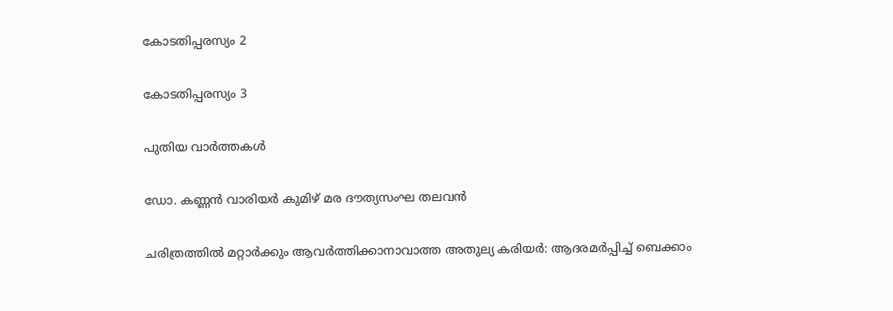കോടതിപ്പരസ്യം 2

കോടതിപ്പരസ്യം 3

പുതിയ വാര്‍ത്തകള്‍

ഡോ. കണ്ണന്‍ വാരിയര്‍ കുമിഴ് മര ദൗത്യസംഘ തലവന്‍

ചരിത്രത്തില്‍ മറ്റാര്‍ക്കും ആവര്‍ത്തിക്കാനാവാത്ത അതുല്യ കരിയര്‍: ആദരമര്‍പ്പിച്ച് ബെക്കാം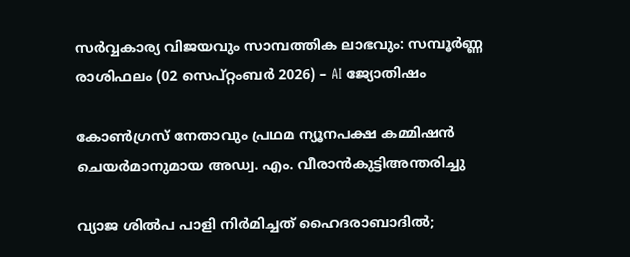സർവ്വകാര്യ വിജയവും സാമ്പത്തിക ലാഭവും: സമ്പൂർണ്ണ രാശിഫലം (02 സെപ്റ്റംബർ 2026) – AI ജ്യോതിഷം

കോൺഗ്രസ് നേതാവും പ്രഥമ ന്യൂനപക്ഷ കമ്മിഷൻ ചെയർമാനുമായ അഡ്വ. എം. വീരാൻകുട്ടിഅന്തരിച്ചു

വ്യാജ ശില്‍പ പാളി നിര്‍മിച്ചത് ഹൈദരാബാദില്‍;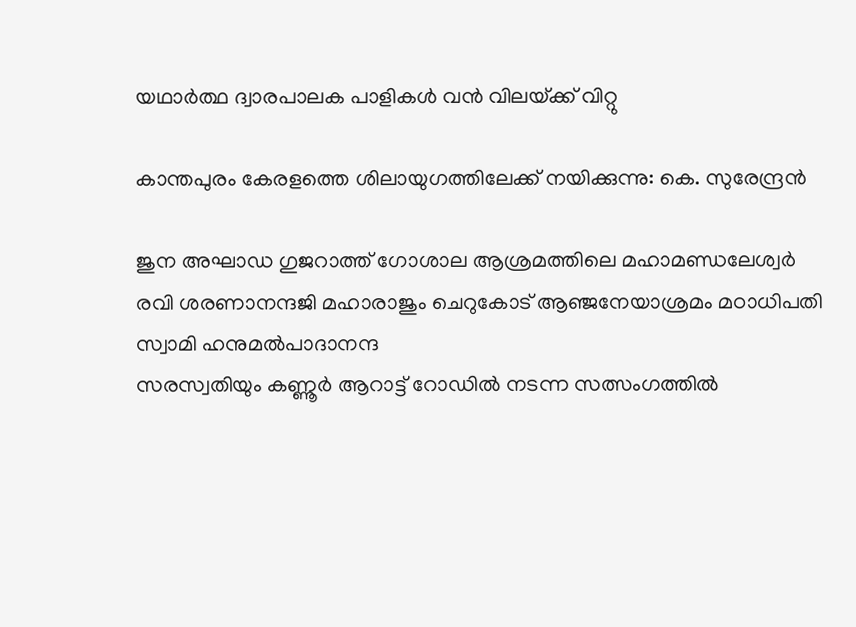യഥാര്‍ത്ഥ ദ്വാരപാലക പാളികള്‍ വന്‍ വിലയ്‌ക്ക് വിറ്റു

കാന്തപുരം കേരളത്തെ ശിലായുഗത്തിലേക്ക് നയിക്കുന്നു: കെ. സുരേന്ദ്രന്‍

ജുന അഘാഡ ഗുജറാത്ത് ഗോശാല ആശ്രമത്തിലെ മഹാമണ്ഡലേശ്വര്‍ രവി ശരണാനന്ദജി മഹാരാജും ചെറുകോട് ആഞ്ജനേയാശ്രമം മഠാധിപതി സ്വാമി ഹനുമല്‍പാദാനന്ദ
സരസ്വതിയും കണ്ണൂര്‍ ആറാട്ട് റോഡില്‍ നടന്ന സത്സംഗത്തില്‍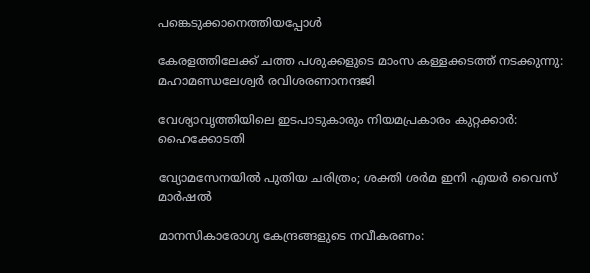പങ്കെടുക്കാനെത്തിയപ്പോള്‍

കേരളത്തിലേക്ക് ചത്ത പശുക്കളുടെ മാംസ കള്ളക്കടത്ത് നടക്കുന്നു: മഹാമണ്ഡലേശ്വര്‍ രവിശരണാനന്ദജി

വേശ്യാവൃത്തിയിലെ ഇടപാടുകാരും നിയമപ്രകാരം കുറ്റക്കാര്‍: ഹൈക്കോടതി

വ്യോമസേനയിൽ പുതിയ ചരിത്രം; ശക്തി ശർമ ഇനി എയർ വൈസ് മാർഷൽ

മാനസികാരോഗ്യ കേന്ദ്രങ്ങളുടെ നവീകരണം: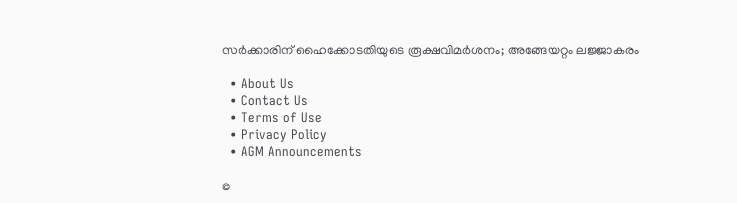സര്‍ക്കാരിന് ഹൈക്കോടതിയുടെ രൂക്ഷവിമര്‍ശനം; അങ്ങേയറ്റം ലജ്ജാകരം

  • About Us
  • Contact Us
  • Terms of Use
  • Privacy Policy
  • AGM Announcements

©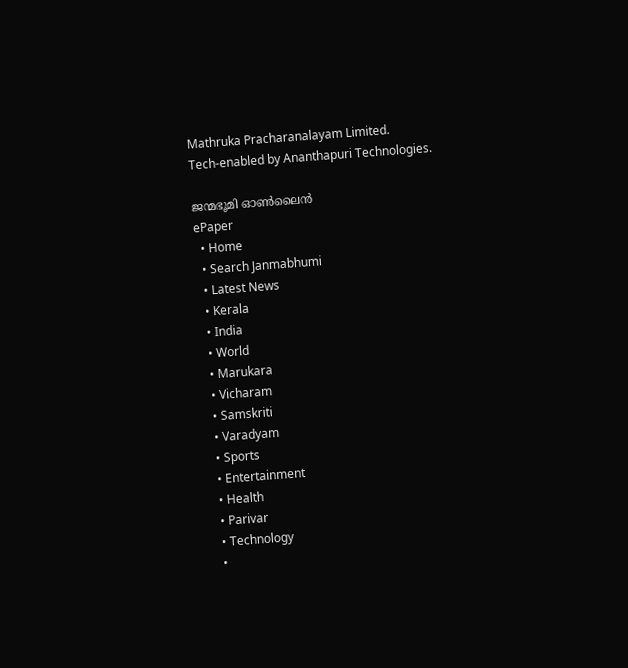Mathruka Pracharanalayam Limited.
Tech-enabled by Ananthapuri Technologies.

ജന്മഭൂമി ഓണ്‍ലൈന്‍
ePaper
  • Home
  • Search Janmabhumi
  • Latest News
  • Kerala
  • India
  • World
  • Marukara
  • Vicharam
  • Samskriti
  • Varadyam
  • Sports
  • Entertainment
  • Health
  • Parivar
  • Technology
  •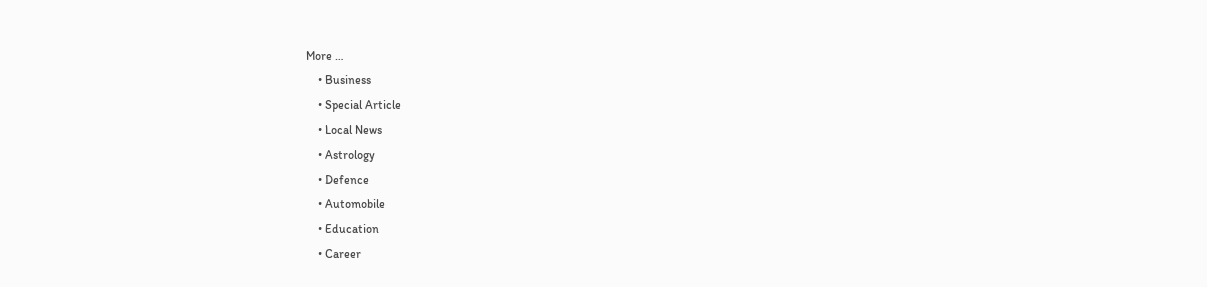More …
    • Business
    • Special Article
    • Local News
    • Astrology
    • Defence
    • Automobile
    • Education
    • Career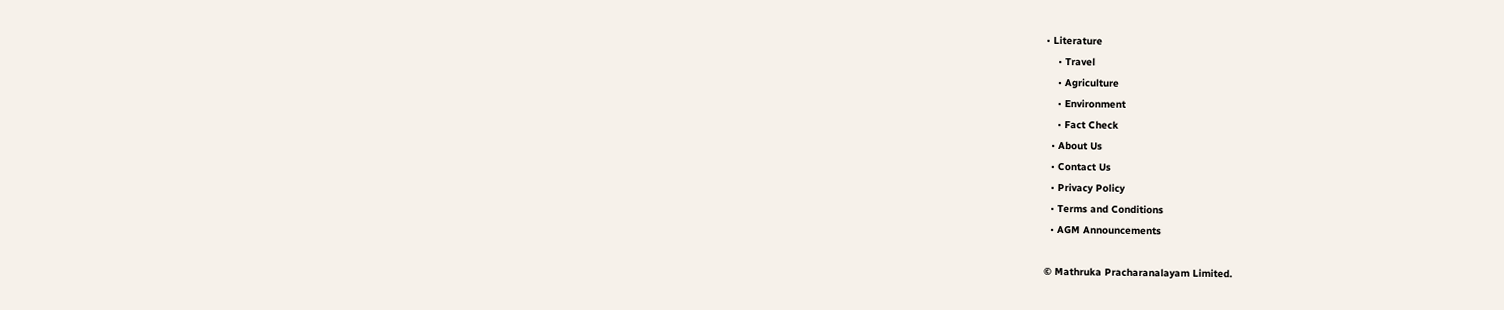• Literature
    • Travel
    • Agriculture
    • Environment
    • Fact Check
  • About Us
  • Contact Us
  • Privacy Policy
  • Terms and Conditions
  • AGM Announcements

© Mathruka Pracharanalayam Limited.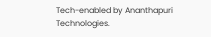Tech-enabled by Ananthapuri Technologies.